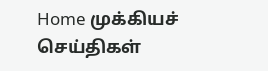Home முக்கியச் செய்திகள்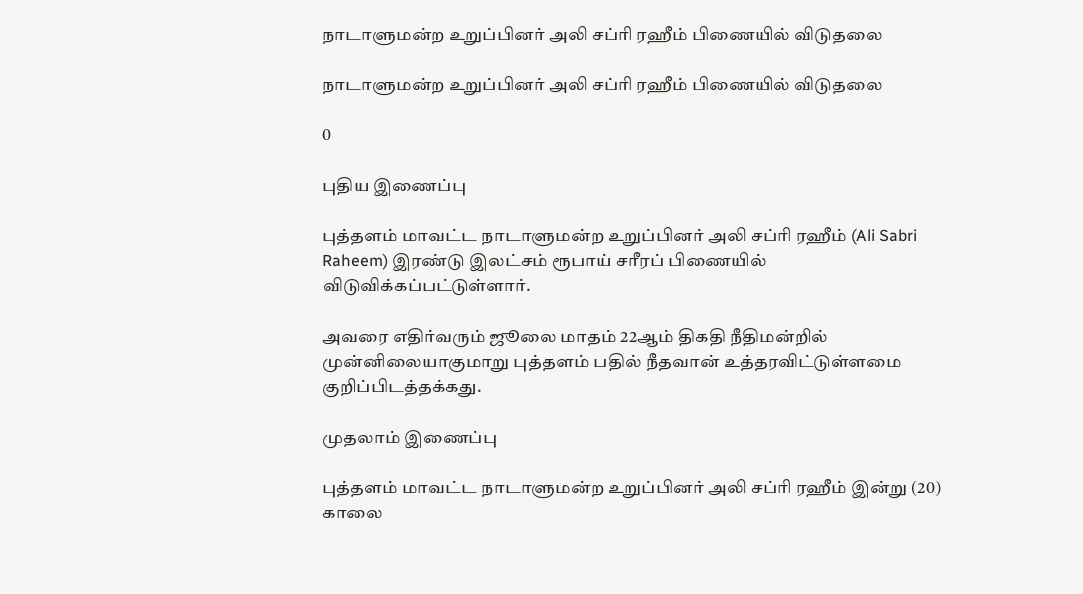நாடாளுமன்ற உறுப்பினர் அலி சப்ரி ரஹீம் பிணையில் விடுதலை

நாடாளுமன்ற உறுப்பினர் அலி சப்ரி ரஹீம் பிணையில் விடுதலை

0

புதிய இணைப்பு

புத்தளம் மாவட்ட நாடாளுமன்ற உறுப்பினர் அலி சப்ரி ரஹீம் (Ali Sabri Raheem) இரண்டு இலட்சம் ரூபாய் சரீரப் பிணையில் விடுவிக்கப்பட்டுள்ளார்.

அவரை எதிர்வரும் ஜூலை மாதம் 22ஆம் திகதி நீதிமன்றில் முன்னிலையாகுமாறு புத்தளம் பதில் நீதவான் உத்தரவிட்டுள்ளமை குறிப்பிடத்தக்கது.

முதலாம் இணைப்பு

புத்தளம் மாவட்ட நாடாளுமன்ற உறுப்பினர் அலி சப்ரி ரஹீம் இன்று (20) காலை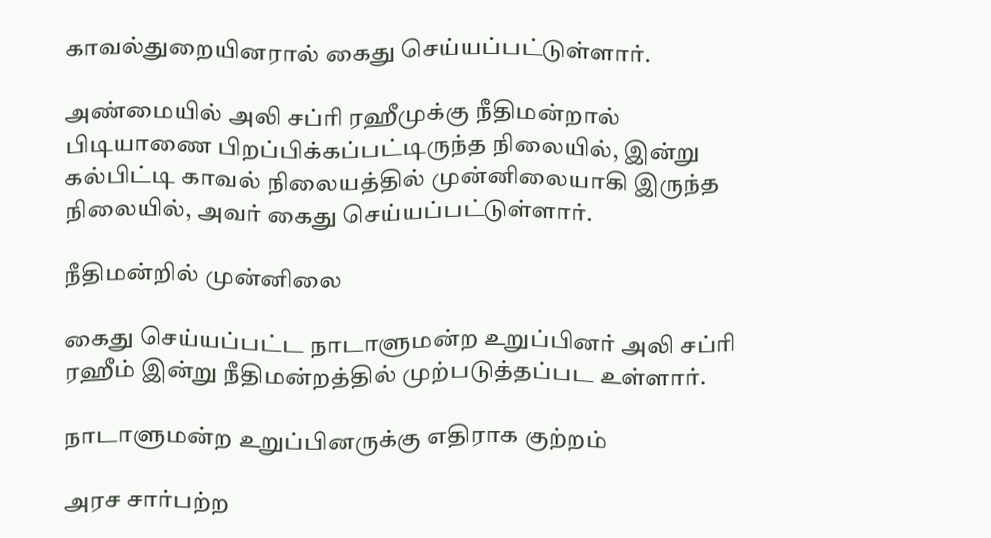காவல்துறையினரால் கைது செய்யப்பட்டுள்ளார்.

அண்மையில் அலி சப்ரி ரஹீமுக்கு நீதிமன்றால் பிடியாணை பிறப்பிக்கப்பட்டிருந்த நிலையில், இன்று கல்பிட்டி காவல் நிலையத்தில் முன்னிலையாகி இருந்த நிலையில், அவர் கைது செய்யப்பட்டுள்ளார்.

நீதிமன்றில் முன்னிலை

கைது செய்யப்பட்ட நாடாளுமன்ற உறுப்பினர் அலி சப்ரி ரஹீம் இன்று நீதிமன்றத்தில் முற்படுத்தப்பட உள்ளார்.

நாடாளுமன்ற உறுப்பினருக்கு எதிராக குற்றம்

அரச சார்பற்ற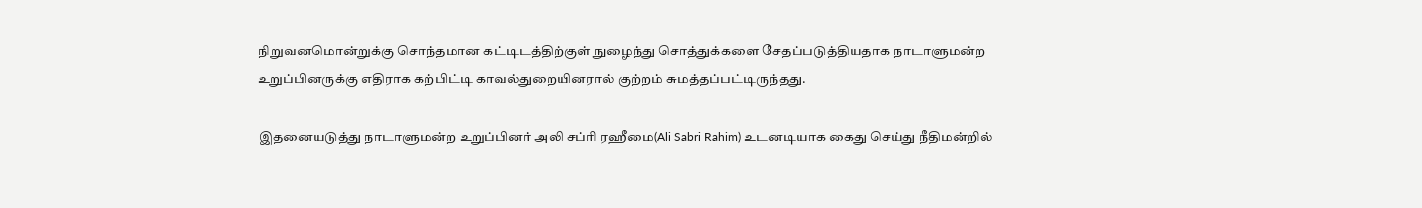நிறுவனமொன்றுக்கு சொந்தமான கட்டிடத்திற்குள் நுழைந்து சொத்துக்களை சேதப்படுத்தியதாக நாடாளுமன்ற உறுப்பினருக்கு எதிராக கற்பிட்டி காவல்துறையினரால் குற்றம் சுமத்தப்பட்டிருந்தது.

இதனையடுத்து நாடாளுமன்ற உறுப்பினர் அலி சப்ரி ரஹீமை(Ali Sabri Rahim) உடனடியாக கைது செய்து நீதிமன்றில்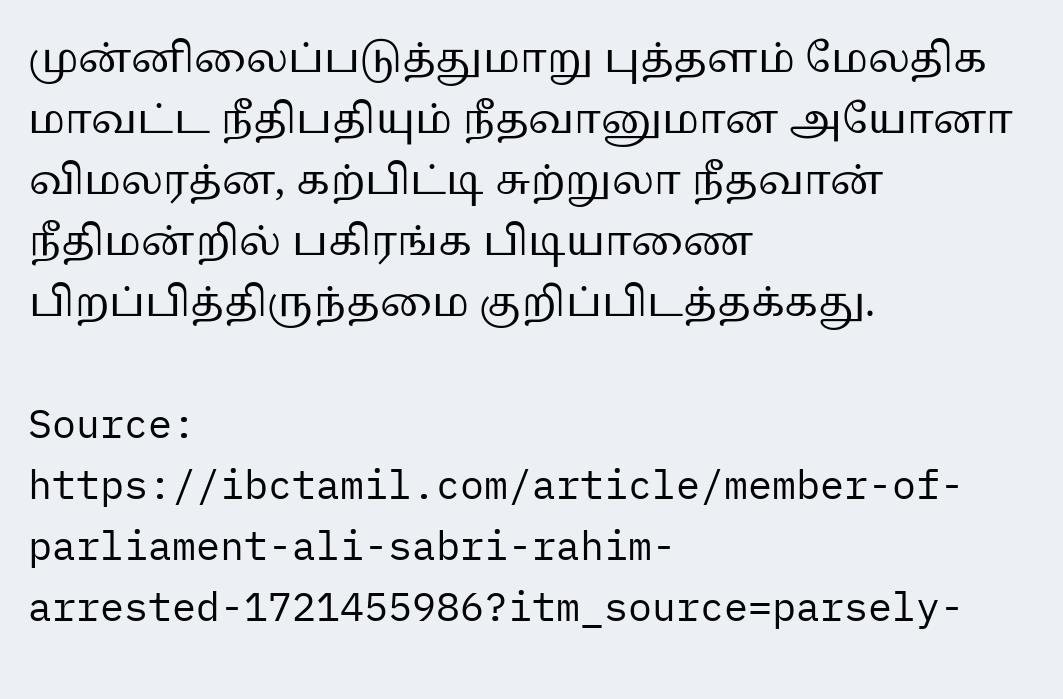முன்னிலைப்படுத்துமாறு புத்தளம் மேலதிக மாவட்ட நீதிபதியும் நீதவானுமான அயோனா விமலரத்ன, கற்பிட்டி சுற்றுலா நீதவான் நீதிமன்றில் பகிரங்க பிடியாணை பிறப்பித்திருந்தமை குறிப்பிடத்தக்கது.

Source: https://ibctamil.com/article/member-of-parliament-ali-sabri-rahim-arrested-1721455986?itm_source=parsely-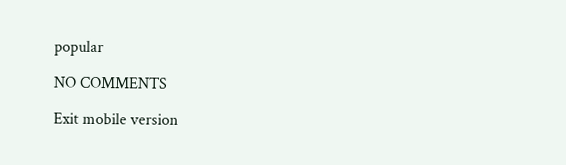popular

NO COMMENTS

Exit mobile version